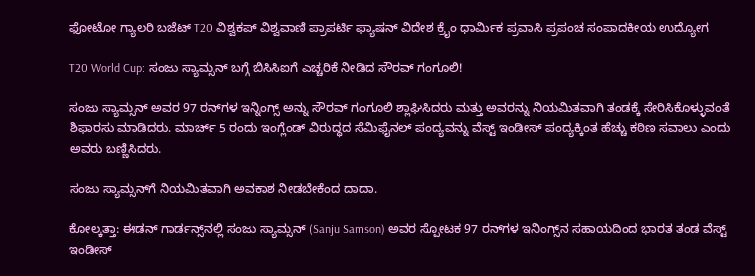ಫೋಟೋ ಗ್ಯಾಲರಿ ಬಜೆಟ್ T20 ವಿಶ್ವಕಪ್ ವಿಶ್ವವಾಣಿ ಪ್ರಾಪರ್ಟಿ ಫ್ಯಾಷನ್ ವಿದೇಶ ಕ್ರೈಂ ಧಾರ್ಮಿಕ ಪ್ರವಾಸಿ ಪ್ರಪಂಚ ಸಂಪಾದಕೀಯ ಉದ್ಯೋಗ

T20 World Cup: ಸಂಜು ಸ್ಯಾಮ್ಸನ್‌ ಬಗ್ಗೆ ಬಿಸಿಸಿಐಗೆ ಎಚ್ಚರಿಕೆ ನೀಡಿದ ಸೌರವ್‌ ಗಂಗೂಲಿ!

ಸಂಜು ಸ್ಯಾಮ್ಸನ್ ಅವರ 97 ರನ್‌ಗಳ ಇನ್ನಿಂಗ್ಸ್ ಅನ್ನು ಸೌರವ್ ಗಂಗೂಲಿ ಶ್ಲಾಘಿಸಿದರು ಮತ್ತು ಅವರನ್ನು ನಿಯಮಿತವಾಗಿ ತಂಡಕ್ಕೆ ಸೇರಿಸಿಕೊಳ್ಳುವಂತೆ ಶಿಫಾರಸು ಮಾಡಿದರು. ಮಾರ್ಚ್ 5 ರಂದು ಇಂಗ್ಲೆಂಡ್ ವಿರುದ್ಧದ ಸೆಮಿಫೈನಲ್ ಪಂದ್ಯವನ್ನು ವೆಸ್ಟ್ ಇಂಡೀಸ್ ಪಂದ್ಯಕ್ಕಿಂತ ಹೆಚ್ಚು ಕಠಿಣ ಸವಾಲು ಎಂದು ಅವರು ಬಣ್ಣಿಸಿದರು.

ಸಂಜು ಸ್ಯಾಮ್ಸನ್‌ಗೆ ನಿಯಮಿತವಾಗಿ ಅವಕಾಶ ನೀಡಬೇಕೆಂದ ದಾದಾ.

ಕೋಲ್ಕತ್ತಾ: ಈಡನ್ ಗಾರ್ಡನ್ಸ್‌ನಲ್ಲಿ ಸಂಜು ಸ್ಯಾಮ್ಸನ್ (Sanju Samson) ಅವರ ಸ್ಪೋಟಕ 97 ರನ್‌ಗಳ ಇನಿಂಗ್ಸ್‌ನ ಸಹಾಯದಿಂದ ಭಾರತ ತಂಡ ವೆಸ್ಟ್‌ ಇಂಡೀಸ್‌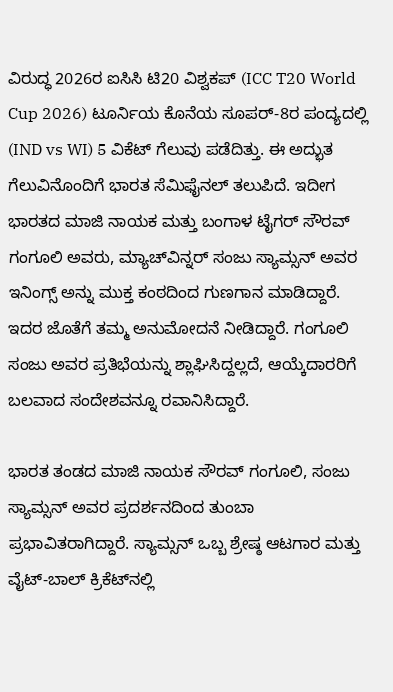ವಿರುದ್ಧ 2026ರ ಐಸಿಸಿ ಟಿ20 ವಿಶ್ವಕಪ್‌ (ICC T20 World Cup 2026) ಟೂರ್ನಿಯ ಕೊನೆಯ ಸೂಪರ್-8ರ ಪಂದ್ಯದಲ್ಲಿ (IND vs WI) 5 ವಿಕೆಟ್‌ ಗೆಲುವು ಪಡೆದಿತ್ತು. ಈ ಅದ್ಭುತ ಗೆಲುವಿನೊಂದಿಗೆ ಭಾರತ ಸೆಮಿಫೈನಲ್ ತಲುಪಿದೆ. ಇದೀಗ ಭಾರತದ ಮಾಜಿ ನಾಯಕ ಮತ್ತು ಬಂಗಾಳ ಟೈಗರ್ ಸೌರವ್ ಗಂಗೂಲಿ ಅವರು, ಮ್ಯಾಚ್‌ವಿನ್ನರ್‌ ಸಂಜು ಸ್ಯಾಮ್ಸನ್‌ ಅವರ ಇನಿಂಗ್ಸ್‌ ಅನ್ನು ಮುಕ್ತ ಕಂಠದಿಂದ ಗುಣಗಾನ ಮಾಡಿದ್ದಾರೆ. ಇದರ ಜೊತೆಗೆ ತಮ್ಮ ಅನುಮೋದನೆ ನೀಡಿದ್ದಾರೆ. ಗಂಗೂಲಿ ಸಂಜು ಅವರ ಪ್ರತಿಭೆಯನ್ನು ಶ್ಲಾಘಿಸಿದ್ದಲ್ಲದೆ, ಆಯ್ಕೆದಾರರಿಗೆ ಬಲವಾದ ಸಂದೇಶವನ್ನೂ ರವಾನಿಸಿದ್ದಾರೆ.

ಭಾರತ ತಂಡದ ಮಾಜಿ ನಾಯಕ ಸೌರವ್ ಗಂಗೂಲಿ, ಸಂಜು ಸ್ಯಾಮ್ಸನ್ ಅವರ ಪ್ರದರ್ಶನದಿಂದ ತುಂಬಾ ಪ್ರಭಾವಿತರಾಗಿದ್ದಾರೆ. ಸ್ಯಾಮ್ಸನ್ ಒಬ್ಬ ಶ್ರೇಷ್ಠ ಆಟಗಾರ ಮತ್ತು ವೈಟ್-ಬಾಲ್ ಕ್ರಿಕೆಟ್‌ನಲ್ಲಿ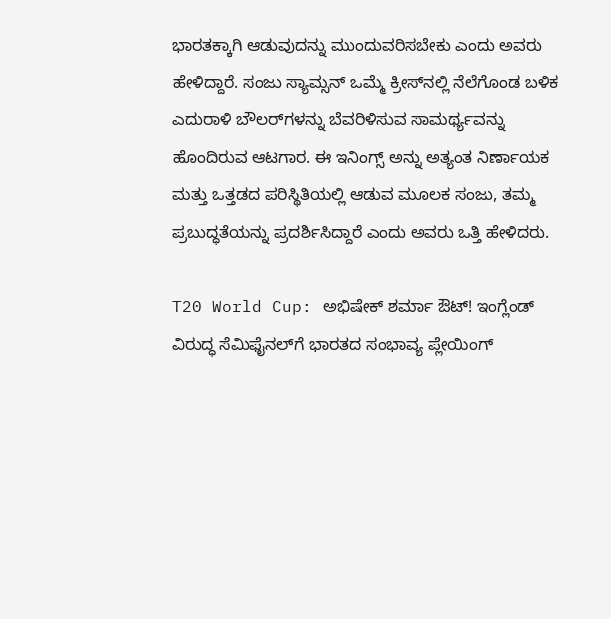ಭಾರತಕ್ಕಾಗಿ ಆಡುವುದನ್ನು ಮುಂದುವರಿಸಬೇಕು ಎಂದು ಅವರು ಹೇಳಿದ್ದಾರೆ. ಸಂಜು ಸ್ಯಾಮ್ಸನ್‌ ಒಮ್ಮೆ ಕ್ರೀಸ್‌ನಲ್ಲಿ ನೆಲೆಗೊಂಡ ಬಳಿಕ ಎದುರಾಳಿ ಬೌಲರ್‌ಗಳನ್ನು ಬೆವರಿಳಿಸುವ ಸಾಮರ್ಥ್ಯವನ್ನು ಹೊಂದಿರುವ ಆಟಗಾರ. ಈ ಇನಿಂಗ್ಸ್‌ ಅನ್ನು ಅತ್ಯಂತ ನಿರ್ಣಾಯಕ ಮತ್ತು ಒತ್ತಡದ ಪರಿಸ್ಥಿತಿಯಲ್ಲಿ ಆಡುವ ಮೂಲಕ ಸಂಜು, ತಮ್ಮ ಪ್ರಬುದ್ಧತೆಯನ್ನು ಪ್ರದರ್ಶಿಸಿದ್ದಾರೆ ಎಂದು ಅವರು ಒತ್ತಿ ಹೇಳಿದರು.

T20 World Cup: ಅಭಿಷೇಕ್‌ ಶರ್ಮಾ ಔಟ್‌! ಇಂಗ್ಲೆಂಡ್‌ ವಿರುದ್ಧ ಸೆಮಿಫೈನಲ್‌ಗೆ ಭಾರತದ ಸಂಭಾವ್ಯ ಪ್ಲೇಯಿಂಗ್‌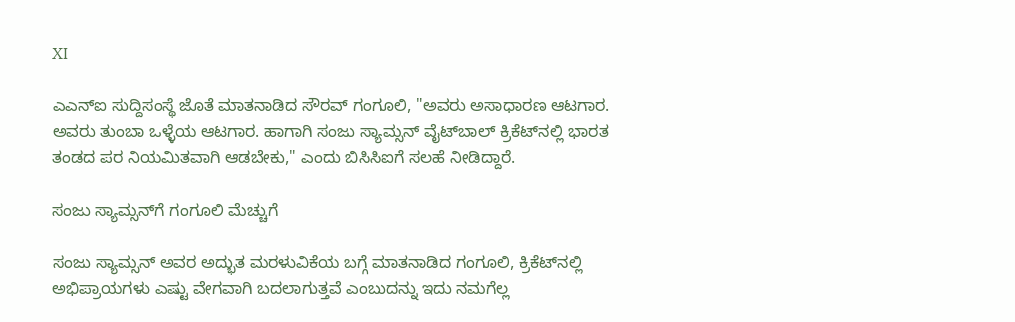XI

ಎಎನ್‌ಐ ಸುದ್ದಿಸಂಸ್ಥೆ ಜೊತೆ ಮಾತನಾಡಿದ ಸೌರವ್‌ ಗಂಗೂಲಿ, "ಅವರು ಅಸಾಧಾರಣ ಆಟಗಾರ. ಅವರು ತುಂಬಾ ಒಳ್ಳೆಯ ಆಟಗಾರ. ಹಾಗಾಗಿ ಸಂಜು ಸ್ಯಾಮ್ಸನ್‌ ವೈಟ್‌ಬಾಲ್‌ ಕ್ರಿಕೆಟ್‌ನಲ್ಲಿ ಭಾರತ ತಂಡದ ಪರ ನಿಯಮಿತವಾಗಿ ಆಡಬೇಕು," ಎಂದು ಬಿಸಿಸಿಐಗೆ ಸಲಹೆ ನೀಡಿದ್ದಾರೆ.

ಸಂಜು ಸ್ಯಾಮ್ಸನ್‌ಗೆ ಗಂಗೂಲಿ ಮೆಚ್ಚುಗೆ

ಸಂಜು ಸ್ಯಾಮ್ಸನ್ ಅವರ ಅದ್ಭುತ ಮರಳುವಿಕೆಯ ಬಗ್ಗೆ ಮಾತನಾಡಿದ ಗಂಗೂಲಿ, ಕ್ರಿಕೆಟ್‌ನಲ್ಲಿ ಅಭಿಪ್ರಾಯಗಳು ಎಷ್ಟು ವೇಗವಾಗಿ ಬದಲಾಗುತ್ತವೆ ಎಂಬುದನ್ನು ಇದು ನಮಗೆಲ್ಲ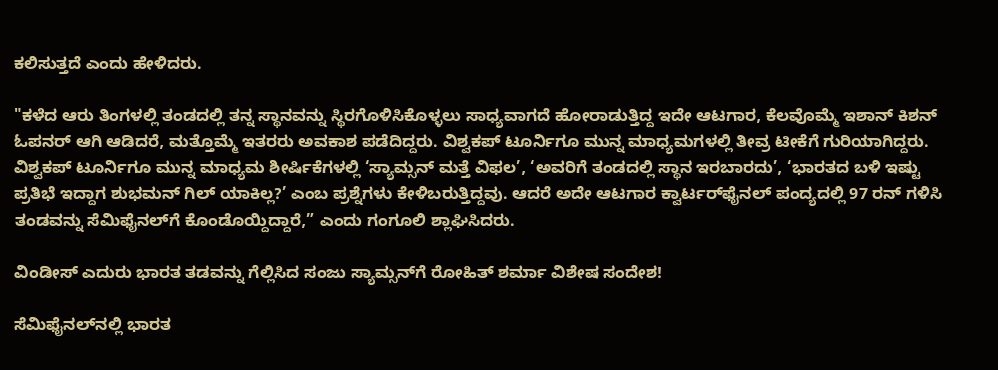ಕಲಿಸುತ್ತದೆ ಎಂದು ಹೇಳಿದರು.

"ಕಳೆದ ಆರು ತಿಂಗಳಲ್ಲಿ ತಂಡದಲ್ಲಿ ತನ್ನ ಸ್ಥಾನವನ್ನು ಸ್ಥಿರಗೊಳಿಸಿಕೊಳ್ಳಲು ಸಾಧ್ಯವಾಗದೆ ಹೋರಾಡುತ್ತಿದ್ದ ಇದೇ ಆಟಗಾರ, ಕೆಲವೊಮ್ಮೆ ಇಶಾನ್ ಕಿಶನ್ ಓಪನರ್ ಆಗಿ ಆಡಿದರೆ, ಮತ್ತೊಮ್ಮೆ ಇತರರು ಅವಕಾಶ ಪಡೆದಿದ್ದರು. ವಿಶ್ವಕಪ್‌ ಟೂರ್ನಿಗೂ ಮುನ್ನ ಮಾಧ್ಯಮಗಳಲ್ಲಿ ತೀವ್ರ ಟೀಕೆಗೆ ಗುರಿಯಾಗಿದ್ದರು. ವಿಶ್ವಕಪ್‌ ಟೂರ್ನಿಗೂ ಮುನ್ನ ಮಾಧ್ಯಮ ಶೀರ್ಷಿಕೆಗಳಲ್ಲಿ ‘ಸ್ಯಾಮ್ಸನ್ ಮತ್ತೆ ವಿಫಲ’, ‘ಅವರಿಗೆ ತಂಡದಲ್ಲಿ ಸ್ಥಾನ ಇರಬಾರದು’, ‘ಭಾರತದ ಬಳಿ ಇಷ್ಟು ಪ್ರತಿಭೆ ಇದ್ದಾಗ ಶುಭಮನ್ ಗಿಲ್ ಯಾಕಿಲ್ಲ?’ ಎಂಬ ಪ್ರಶ್ನೆಗಳು ಕೇಳಿಬರುತ್ತಿದ್ದವು. ಆದರೆ ಅದೇ ಆಟಗಾರ ಕ್ವಾರ್ಟರ್‌ಫೈನಲ್ ಪಂದ್ಯದಲ್ಲಿ 97 ರನ್ ಗಳಿಸಿ ತಂಡವನ್ನು ಸೆಮಿಫೈನಲ್‌ಗೆ ಕೊಂಡೊಯ್ದಿದ್ದಾರೆ,” ಎಂದು ಗಂಗೂಲಿ ಶ್ಲಾಘಿಸಿದರು.

ವಿಂಡೀಸ್‌ ಎದುರು ಭಾರತ ತಡವನ್ನು ಗೆಲ್ಲಿಸಿದ ಸಂಜು ಸ್ಯಾಮ್ಸನ್‌ಗೆ ರೋಹಿತ್‌ ಶರ್ಮಾ ವಿಶೇಷ ಸಂದೇಶ!

ಸೆಮಿಫೈನಲ್‌ನಲ್ಲಿ ಭಾರತ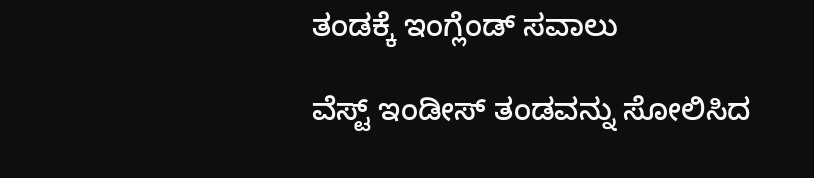ತಂಡಕ್ಕೆ ಇಂಗ್ಲೆಂಡ್‌ ಸವಾಲು

ವೆಸ್ಟ್ ಇಂಡೀಸ್ ತಂಡವನ್ನು ಸೋಲಿಸಿದ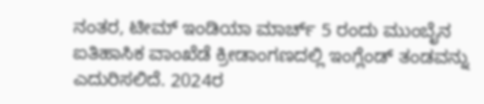ನಂತರ, ಟೀಮ್ ಇಂಡಿಯಾ ಮಾರ್ಚ್ 5 ರಂದು ಮುಂಬೈನ ಐತಿಹಾಸಿಕ ವಾಂಖೆಡೆ ಕ್ರೀಡಾಂಗಣದಲ್ಲಿ ಇಂಗ್ಲೆಂಡ್ ತಂಡವನ್ನು ಎದುರಿಸಲಿದೆ. 2024ರ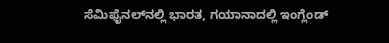ಸೆಮಿಫೈನಲ್‌ನಲ್ಲಿ ಭಾರತ, ಗಯಾನಾದಲ್ಲಿ ಇಂಗ್ಲೆಂಡ್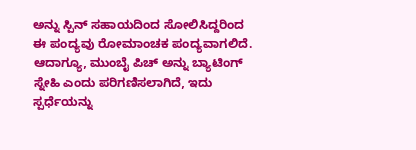ಅನ್ನು ಸ್ಪಿನ್ ಸಹಾಯದಿಂದ ಸೋಲಿಸಿದ್ದರಿಂದ ಈ ಪಂದ್ಯವು ರೋಮಾಂಚಕ ಪಂದ್ಯವಾಗಲಿದೆ. ಆದಾಗ್ಯೂ, ಮುಂಬೈ ಪಿಚ್ ಅನ್ನು ಬ್ಯಾಟಿಂಗ್ ಸ್ನೇಹಿ ಎಂದು ಪರಿಗಣಿಸಲಾಗಿದೆ, ಇದು ಸ್ಪರ್ಧೆಯನ್ನು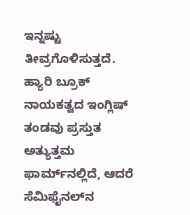ಇನ್ನಷ್ಟು ತೀವ್ರಗೊಳಿಸುತ್ತದೆ. ಹ್ಯಾರಿ ಬ್ರೂಕ್ ನಾಯಕತ್ವದ ಇಂಗ್ಲಿಷ್ ತಂಡವು ಪ್ರಸ್ತುತ ಅತ್ಯುತ್ತಮ ಫಾರ್ಮ್‌ನಲ್ಲಿದೆ, ಆದರೆ ಸೆಮಿಫೈನಲ್‌ನ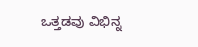ಒತ್ತಡವು ವಿಭಿನ್ನ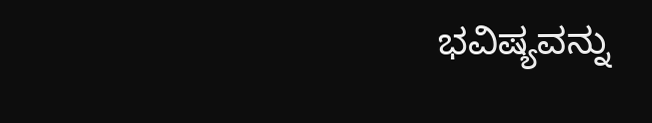ಭವಿಷ್ಯವನ್ನು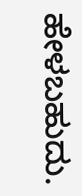ಹೇಳಬಹುದು.